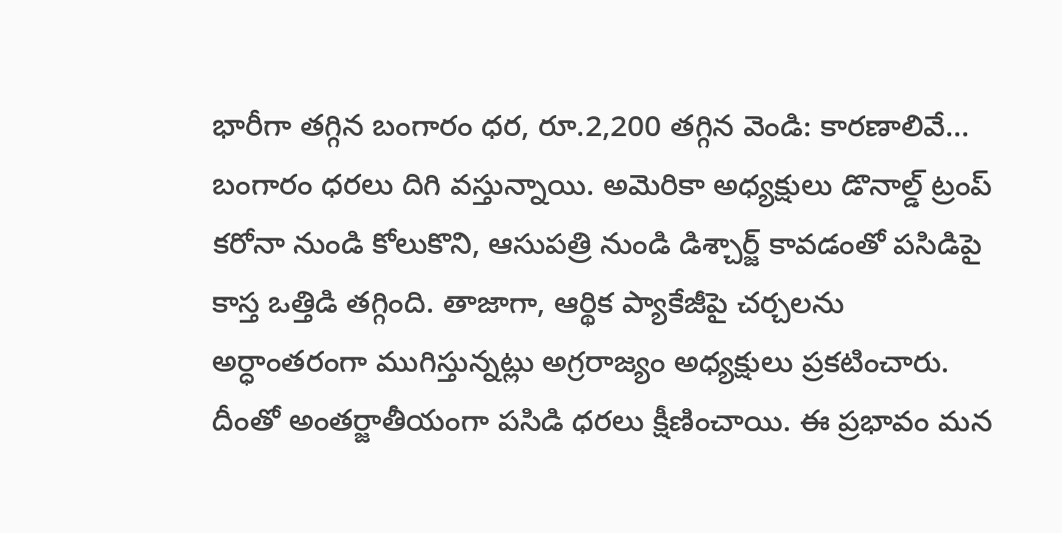భారీగా తగ్గిన బంగారం ధర, రూ.2,200 తగ్గిన వెండి: కారణాలివే...
బంగారం ధరలు దిగి వస్తున్నాయి. అమెరికా అధ్యక్షులు డొనాల్డ్ ట్రంప్ కరోనా నుండి కోలుకొని, ఆసుపత్రి నుండి డిశ్చార్జ్ కావడంతో పసిడిపై కాస్త ఒత్తిడి తగ్గింది. తాజాగా, ఆర్థిక ప్యాకేజీపై చర్చలను అర్ధాంతరంగా ముగిస్తున్నట్లు అగ్రరాజ్యం అధ్యక్షులు ప్రకటించారు. దీంతో అంతర్జాతీయంగా పసిడి ధరలు క్షీణించాయి. ఈ ప్రభావం మన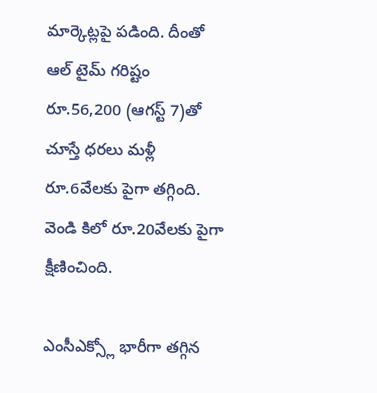మార్కెట్లపై పడింది. దీంతో ఆల్ టైమ్ గరిష్టం రూ.56,200 (ఆగస్ట్ 7)తో చూస్తే ధరలు మళ్లీ రూ.6వేలకు పైగా తగ్గింది. వెండి కిలో రూ.20వేలకు పైగా క్షీణించింది.

ఎంసీఎక్స్లో భారీగా తగ్గిన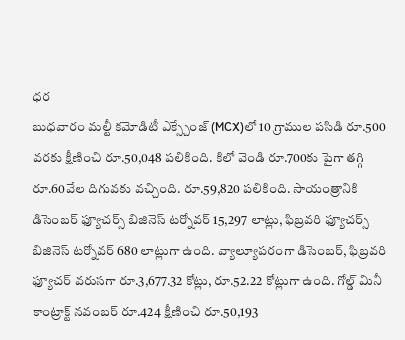ధర
బుధవారం మల్టీ కమోడిటీ ఎక్స్చేంజ్ (MCX)లో 10 గ్రాముల పసిడి రూ.500 వరకు క్షీణించి రూ.50,048 పలికింది. కిలో వెండి రూ.700కు పైగా తగ్గి రూ.60వేల దిగువకు వచ్చింది. రూ.59,820 పలికింది. సాయంత్రానికి డిసెంబర్ ఫ్యూచర్స్ బిజినెస్ టర్నోవర్ 15,297 లాట్లు, ఫిబ్రవరి ఫ్యూచర్స్ బిజినెస్ టర్నోవర్ 680 లాట్లుగా ఉంది. వ్యాల్యూపరంగా డిసెంబర్, ఫిబ్రవరి ఫ్యూచర్ వరుసగా రూ.3,677.32 కోట్లు, రూ.52.22 కోట్లుగా ఉంది. గోల్డ్ మినీ కాంట్రాక్ట్ నవంబర్ రూ.424 క్షీణించి రూ.50,193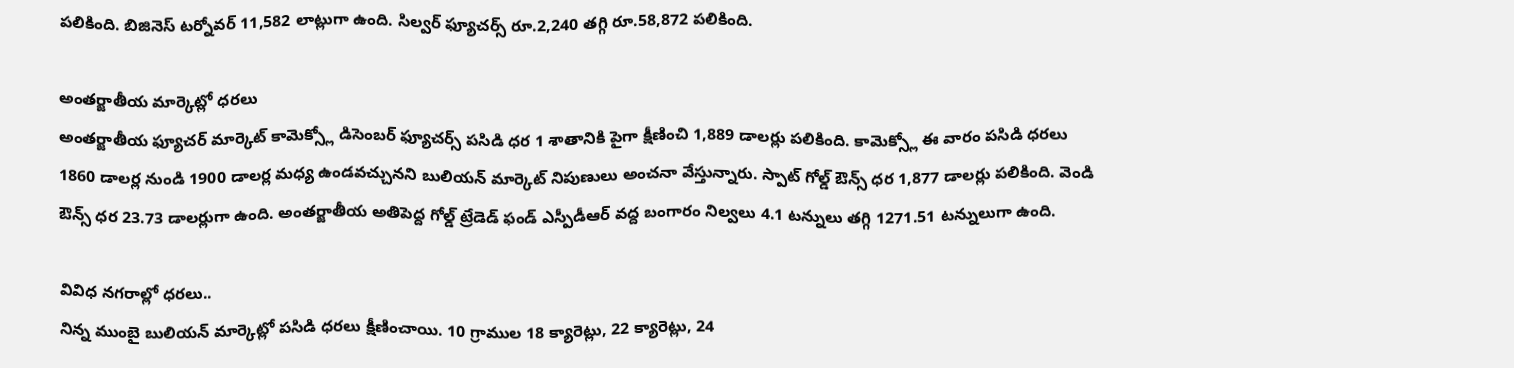పలికింది. బిజినెస్ టర్నోవర్ 11,582 లాట్లుగా ఉంది. సిల్వర్ ఫ్యూచర్స్ రూ.2,240 తగ్గి రూ.58,872 పలికింది.

అంతర్జాతీయ మార్కెట్లో ధరలు
అంతర్జాతీయ ఫ్యూచర్ మార్కెట్ కామెక్స్లో డిసెంబర్ ఫ్యూచర్స్ పసిడి ధర 1 శాతానికి పైగా క్షీణించి 1,889 డాలర్లు పలికింది. కామెక్స్లో ఈ వారం పసిడి ధరలు 1860 డాలర్ల నుండి 1900 డాలర్ల మధ్య ఉండవచ్చునని బులియన్ మార్కెట్ నిపుణులు అంచనా వేస్తున్నారు. స్పాట్ గోల్డ్ ఔన్స్ ధర 1,877 డాలర్లు పలికింది. వెండి ఔన్స్ ధర 23.73 డాలర్లుగా ఉంది. అంతర్జాతీయ అతిపెద్ద గోల్డ్ ట్రేడెడ్ ఫండ్ ఎస్పీడీఆర్ వద్ద బంగారం నిల్వలు 4.1 టన్నులు తగ్గి 1271.51 టన్నులుగా ఉంది.

వివిధ నగరాల్లో ధరలు..
నిన్న ముంబై బులియన్ మార్కెట్లో పసిడి ధరలు క్షీణించాయి. 10 గ్రాముల 18 క్యారెట్లు, 22 క్యారెట్లు, 24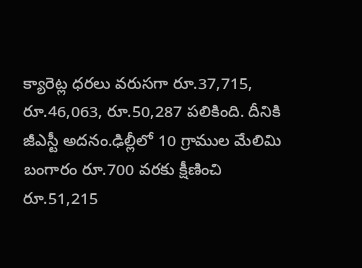క్యారెట్ల ధరలు వరుసగా రూ.37,715, రూ.46,063, రూ.50,287 పలికింది. దీనికి జీఎస్టీ అదనం.ఢిల్లీలో 10 గ్రాముల మేలిమి బంగారం రూ.700 వరకు క్షీణించి రూ.51,215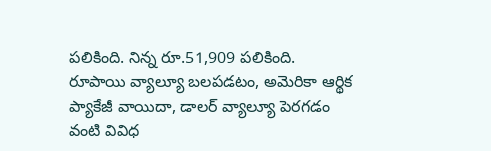పలికింది. నిన్న రూ.51,909 పలికింది.
రూపాయి వ్యాల్యూ బలపడటం, అమెరికా ఆర్థిక ప్యాకేజీ వాయిదా, డాలర్ వ్యాల్యూ పెరగడం వంటి వివిధ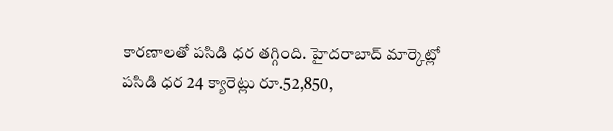కారణాలతో పసిడి ధర తగ్గింది. హైదరాబాద్ మార్కెట్లో పసిడి ధర 24 క్యారెట్లు రూ.52,850,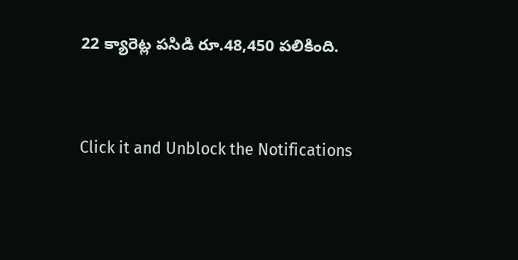22 క్యారెట్ల పసిడి రూ.48,450 పలికింది.


Click it and Unblock the Notifications